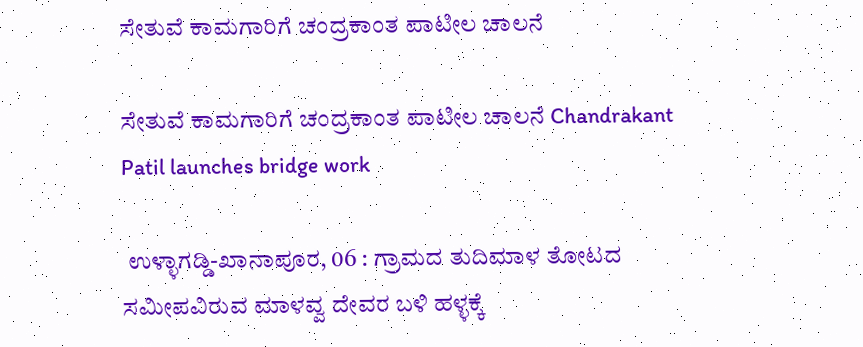ಸೇತುವೆ ಕಾಮಗಾರಿಗೆ ಚಂದ್ರಕಾಂತ ಪಾಟೀಲ ಚಾಲನೆ

ಸೇತುವೆ ಕಾಮಗಾರಿಗೆ ಚಂದ್ರಕಾಂತ ಪಾಟೀಲ ಚಾಲನೆ Chandrakant Patil launches bridge work

 ಉಳ್ಳಾಗಡ್ಡಿ-ಖಾನಾಪೂರ, 06 : ಗ್ರಾಮದ ತುದಿಮಾಳ ತೋಟದ ಸಮೀಪವಿರುವ ಮಾಳವ್ವ ದೇವರ ಬಳಿ ಹಳ್ಳಕ್ಕೆ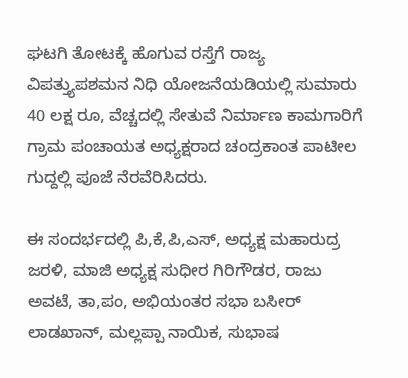ಘಟಗಿ ತೋಟಕ್ಕೆ ಹೊಗುವ ರಸ್ತೆಗೆ ರಾಜ್ಯ ವಿಪತ್ತ್ಯುಪಶಮನ ನಿಧಿ ಯೋಜನೆಯಡಿಯಲ್ಲಿ ಸುಮಾರು 40 ಲಕ್ಷ ರೂ, ವೆಚ್ಚದಲ್ಲಿ ಸೇತುವೆ ನಿರ್ಮಾಣ ಕಾಮಗಾರಿಗೆ ಗ್ರಾಮ ಪಂಚಾಯತ ಅಧ್ಯಕ್ಷರಾದ ಚಂದ್ರಕಾಂತ ಪಾಟೀಲ ಗುದ್ದಲ್ಲಿ ಪೂಜೆ ನೆರವೆರಿಸಿದರು.

ಈ ಸಂದರ್ಭದಲ್ಲಿ ಪಿ,ಕೆ,ಪಿ,ಎಸ್, ಅಧ್ಯಕ್ಷ ಮಹಾರುದ್ರ ಜರಳಿ, ಮಾಜಿ ಅಧ್ಯಕ್ಷ ಸುಧೀರ ಗಿರಿಗೌಡರ, ರಾಜು ಅವಟೆ, ತಾ,ಪಂ, ಅಭಿಯಂತರ ಸಭಾ ಬಸೀರ್ ಲಾಡಖಾನ್, ಮಲ್ಲಪ್ಪಾ ನಾಯಿಕ, ಸುಭಾಷ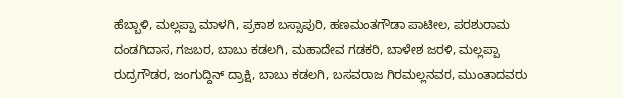ಹೆಬ್ಬಾಳಿ, ಮಲ್ಲಪ್ಪಾ ಮಾಳಗಿ, ಪ್ರಕಾಶ ಬಸ್ಸಾಪುರಿ, ಹಣಮಂತಗೌಡಾ ಪಾಟೀಲ, ಪರಶುರಾಮ ದಂಡಗಿದಾಸ, ಗಜಬರ, ಬಾಬು ಕಡಲಗಿ, ಮಹಾದೇವ ಗಡಕರಿ, ಬಾಳೇಶ ಜರಳಿ, ಮಲ್ಲಪ್ಪಾ ರುದ್ರಗೌಡರ, ಜಂಗುದ್ದಿನ್ ದ್ರಾಕ್ಷಿ, ಬಾಬು ಕಡಲಗಿ, ಬಸವರಾಜ ಗಿರಮಲ್ಲನವರ, ಮುಂತಾದವರು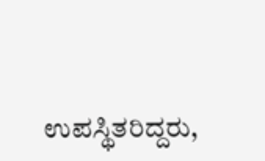ಉಪಸ್ಥಿತರಿದ್ದರು,